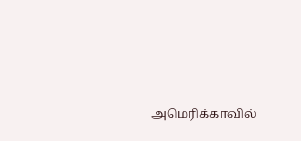அமெரிக்காவில்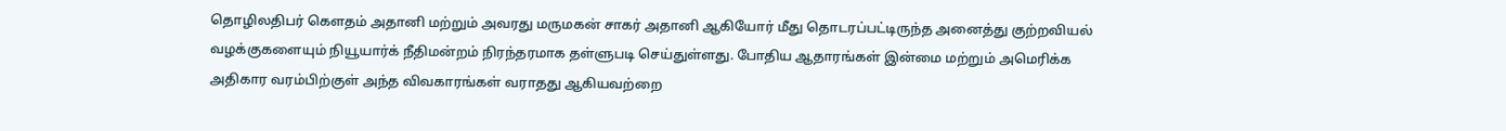தொழிலதிபர் கௌதம் அதானி மற்றும் அவரது மருமகன் சாகர் அதானி ஆகியோர் மீது தொடரப்பட்டிருந்த அனைத்து குற்றவியல் வழக்குகளையும் நியூயார்க் நீதிமன்றம் நிரந்தரமாக தள்ளுபடி செய்துள்ளது. போதிய ஆதாரங்கள் இன்மை மற்றும் அமெரிக்க அதிகார வரம்பிற்குள் அந்த விவகாரங்கள் வராதது ஆகியவற்றை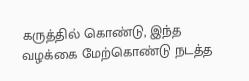கருத்தில் கொண்டு, இந்த வழக்கை மேற்கொண்டு நடத்த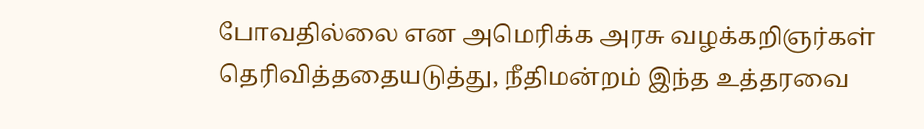போவதில்லை என அமெரிக்க அரசு வழக்கறிஞர்கள் தெரிவித்ததையடுத்து, நீதிமன்றம் இந்த உத்தரவை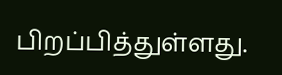பிறப்பித்துள்ளது.